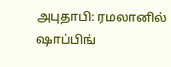அபுதாபி: ரமலானில் ஷாப்பிங்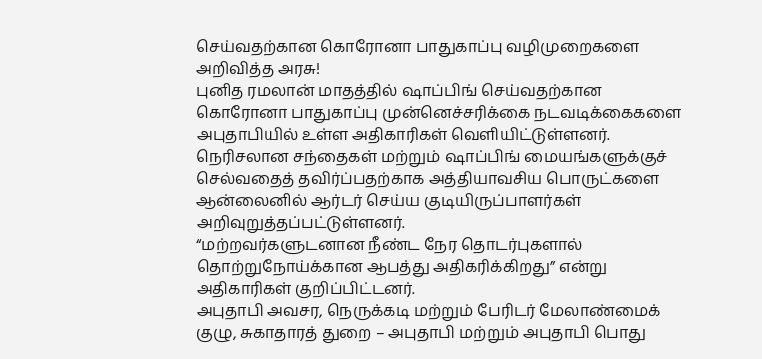செய்வதற்கான கொரோனா பாதுகாப்பு வழிமுறைகளை அறிவித்த அரசு!
புனித ரமலான் மாதத்தில் ஷாப்பிங் செய்வதற்கான கொரோனா பாதுகாப்பு முன்னெச்சரிக்கை நடவடிக்கைகளை அபுதாபியில் உள்ள அதிகாரிகள் வெளியிட்டுள்ளனர்.
நெரிசலான சந்தைகள் மற்றும் ஷாப்பிங் மையங்களுக்குச் செல்வதைத் தவிர்ப்பதற்காக அத்தியாவசிய பொருட்களை ஆன்லைனில் ஆர்டர் செய்ய குடியிருப்பாளர்கள் அறிவுறுத்தப்பட்டுள்ளனர்.
“மற்றவர்களுடனான நீண்ட நேர தொடர்புகளால் தொற்றுநோய்க்கான ஆபத்து அதிகரிக்கிறது” என்று அதிகாரிகள் குறிப்பிட்டனர்.
அபுதாபி அவசர, நெருக்கடி மற்றும் பேரிடர் மேலாண்மைக் குழு, சுகாதாரத் துறை – அபுதாபி மற்றும் அபுதாபி பொது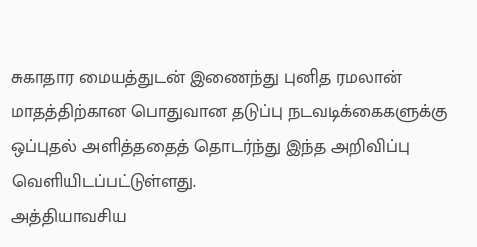சுகாதார மையத்துடன் இணைந்து புனித ரமலான் மாதத்திற்கான பொதுவான தடுப்பு நடவடிக்கைகளுக்கு ஒப்புதல் அளித்ததைத் தொடர்ந்து இந்த அறிவிப்பு வெளியிடப்பட்டுள்ளது.
அத்தியாவசிய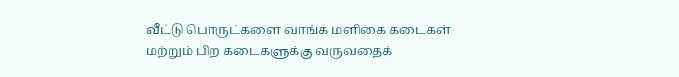வீட்டு பொருட்களை வாங்க மளிகை கடைகள் மற்றும் பிற கடைகளுக்கு வருவதைக்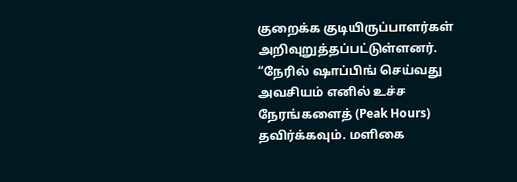குறைக்க குடியிருப்பாளர்கள் அறிவுறுத்தப்பட்டுள்ளனர்.
“நேரில் ஷாப்பிங் செய்வது அவசியம் எனில் உச்ச நேரங்களைத் (Peak Hours) தவிர்க்கவும். மளிகை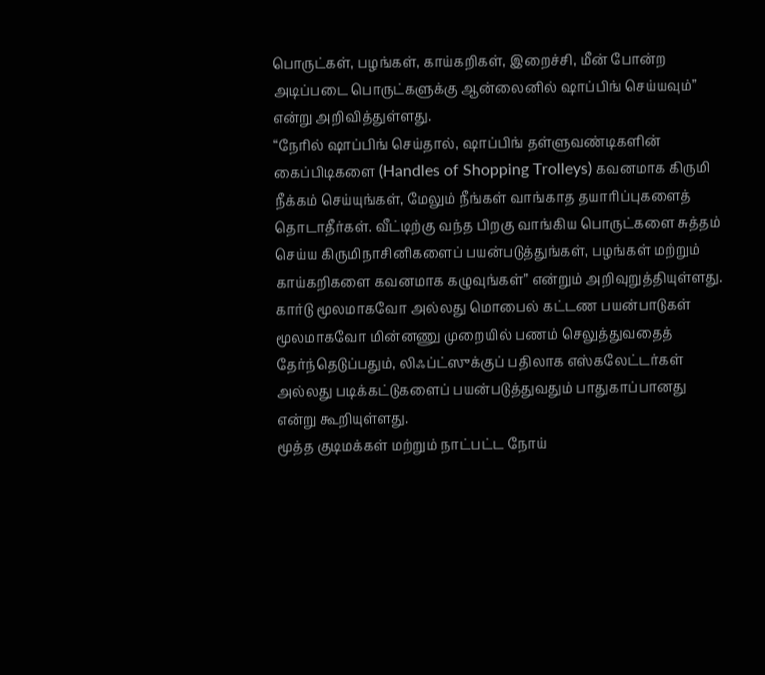பொருட்கள், பழங்கள், காய்கறிகள், இறைச்சி, மீன் போன்ற அடிப்படை பொருட்களுக்கு ஆன்லைனில் ஷாப்பிங் செய்யவும்” என்று அறிவித்துள்ளது.
“நேரில் ஷாப்பிங் செய்தால், ஷாப்பிங் தள்ளுவண்டிகளின் கைப்பிடிகளை (Handles of Shopping Trolleys) கவனமாக கிருமி நீக்கம் செய்யுங்கள், மேலும் நீங்கள் வாங்காத தயாரிப்புகளைத் தொடாதீர்கள். வீட்டிற்கு வந்த பிறகு வாங்கிய பொருட்களை சுத்தம் செய்ய கிருமிநாசினிகளைப் பயன்படுத்துங்கள், பழங்கள் மற்றும் காய்கறிகளை கவனமாக கழுவுங்கள்” என்றும் அறிவுறுத்தியுள்ளது.
கார்டு மூலமாகவோ அல்லது மொபைல் கட்டண பயன்பாடுகள் மூலமாகவோ மின்னணு முறையில் பணம் செலுத்துவதைத் தேர்ந்தெடுப்பதும், லிஃப்ட்ஸுக்குப் பதிலாக எஸ்கலேட்டர்கள் அல்லது படிக்கட்டுகளைப் பயன்படுத்துவதும் பாதுகாப்பானது என்று கூறியுள்ளது.
மூத்த குடிமக்கள் மற்றும் நாட்பட்ட நோய்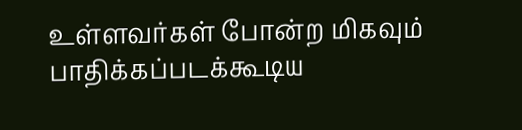உள்ளவர்கள் போன்ற மிகவும் பாதிக்கப்படக்கூடிய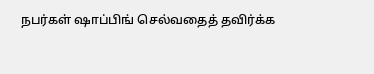நபர்கள் ஷாப்பிங் செல்வதைத் தவிர்க்க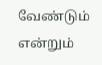வேண்டும் என்றும்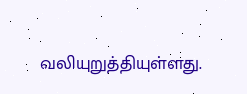வலியுறுத்தியுள்ளது.